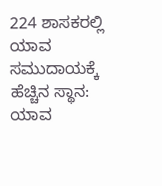224 ಶಾಸಕರಲ್ಲಿ ಯಾವ ಸಮುದಾಯಕ್ಕೆ ಹೆಚ್ಚಿನ ಸ್ಥಾನ: ಯಾವ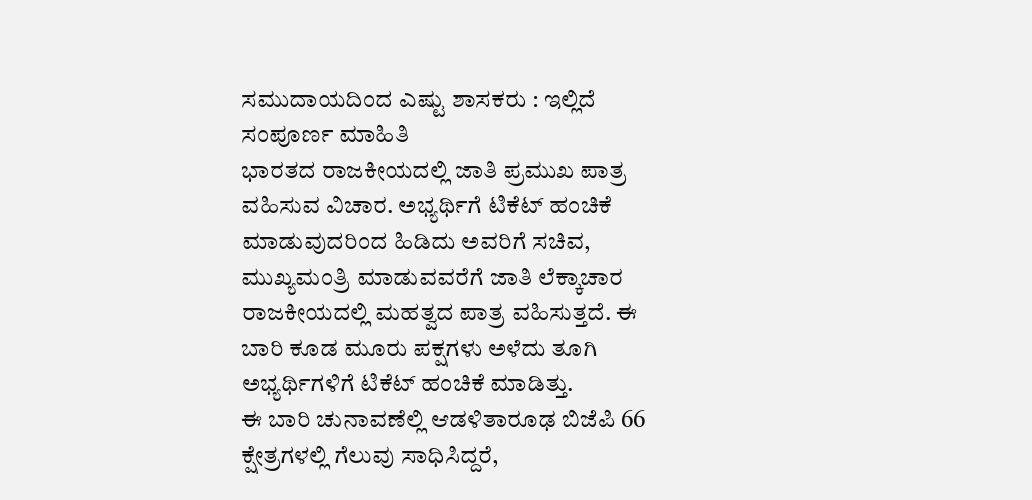ಸಮುದಾಯದಿಂದ ಎಷ್ಟು ಶಾಸಕರು : ಇಲ್ಲಿದೆ ಸಂಪೂರ್ಣ ಮಾಹಿತಿ
ಭಾರತದ ರಾಜಕೀಯದಲ್ಲಿ ಜಾತಿ ಪ್ರಮುಖ ಪಾತ್ರ ವಹಿಸುವ ವಿಚಾರ. ಅಭ್ಯರ್ಥಿಗೆ ಟಿಕೆಟ್ ಹಂಚಿಕೆ ಮಾಡುವುದರಿಂದ ಹಿಡಿದು ಅವರಿಗೆ ಸಚಿವ, ಮುಖ್ಯಮಂತ್ರಿ ಮಾಡುವವರೆಗೆ ಜಾತಿ ಲೆಕ್ಕಾಚಾರ ರಾಜಕೀಯದಲ್ಲಿ ಮಹತ್ವದ ಪಾತ್ರ ವಹಿಸುತ್ತದೆ. ಈ ಬಾರಿ ಕೂಡ ಮೂರು ಪಕ್ಷಗಳು ಅಳೆದು ತೂಗಿ ಅಭ್ಯರ್ಥಿಗಳಿಗೆ ಟಿಕೆಟ್ ಹಂಚಿಕೆ ಮಾಡಿತ್ತು.
ಈ ಬಾರಿ ಚುನಾವಣೆಲ್ಲಿ ಆಡಳಿತಾರೂಢ ಬಿಜೆಪಿ 66 ಕ್ಷೇತ್ರಗಳಲ್ಲಿ ಗೆಲುವು ಸಾಧಿಸಿದ್ದರೆ,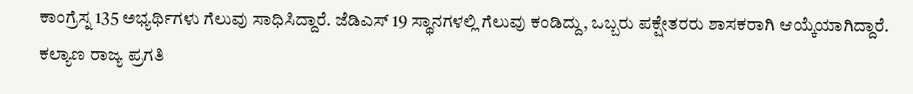ಕಾಂಗ್ರೆಸ್ನ 135 ಅಭ್ಯರ್ಥಿಗಳು ಗೆಲುವು ಸಾಧಿಸಿದ್ದಾರೆ. ಜೆಡಿಎಸ್ 19 ಸ್ಥಾನಗಳಲ್ಲಿ ಗೆಲುವು ಕಂಡಿದ್ದು, ಒಬ್ಬರು ಪಕ್ಷೇತರರು ಶಾಸಕರಾಗಿ ಆಯ್ಕೆಯಾಗಿದ್ದಾರೆ. ಕಲ್ಯಾಣ ರಾಜ್ಯ ಪ್ರಗತಿ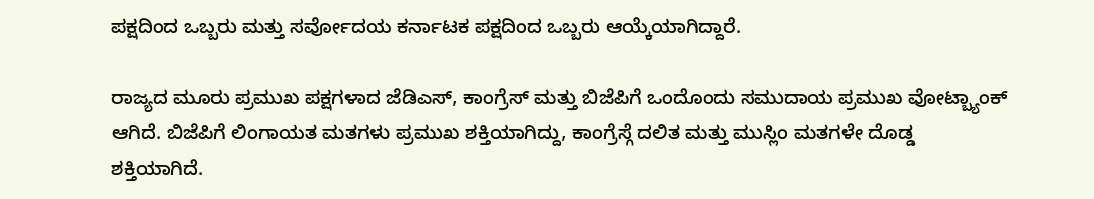ಪಕ್ಷದಿಂದ ಒಬ್ಬರು ಮತ್ತು ಸರ್ವೋದಯ ಕರ್ನಾಟಕ ಪಕ್ಷದಿಂದ ಒಬ್ಬರು ಆಯ್ಕೆಯಾಗಿದ್ದಾರೆ.

ರಾಜ್ಯದ ಮೂರು ಪ್ರಮುಖ ಪಕ್ಷಗಳಾದ ಜೆಡಿಎಸ್, ಕಾಂಗ್ರೆಸ್ ಮತ್ತು ಬಿಜೆಪಿಗೆ ಒಂದೊಂದು ಸಮುದಾಯ ಪ್ರಮುಖ ವೋಟ್ಬ್ಯಾಂಕ್ ಆಗಿದೆ. ಬಿಜೆಪಿಗೆ ಲಿಂಗಾಯತ ಮತಗಳು ಪ್ರಮುಖ ಶಕ್ತಿಯಾಗಿದ್ದು, ಕಾಂಗ್ರೆಸ್ಗೆ ದಲಿತ ಮತ್ತು ಮುಸ್ಲಿಂ ಮತಗಳೇ ದೊಡ್ಡ ಶಕ್ತಿಯಾಗಿದೆ.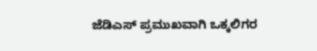ಜೆಡಿಎಸ್ ಪ್ರಮುಖವಾಗಿ ಒಕ್ಕಲಿಗರ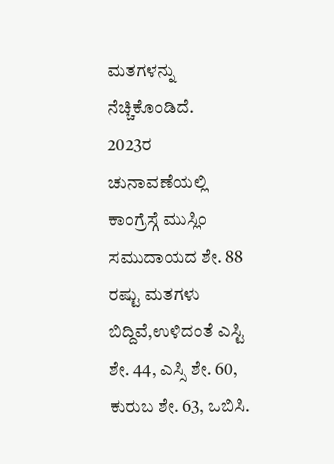ಮತಗಳನ್ನು ನೆಚ್ಚಿಕೊಂಡಿದೆ.
2023ರ ಚುನಾವಣೆಯಲ್ಲಿ ಕಾಂಗ್ರೆಸ್ಗೆ ಮುಸ್ಲಿಂ ಸಮುದಾಯದ ಶೇ. 88 ರಷ್ಟು ಮತಗಳು ಬಿದ್ದಿವೆ,ಉಳಿದಂತೆ ಎಸ್ಟಿ ಶೇ. 44, ಎಸ್ಸಿ ಶೇ. 60, ಕುರುಬ ಶೇ. 63, ಒಬಿಸಿ.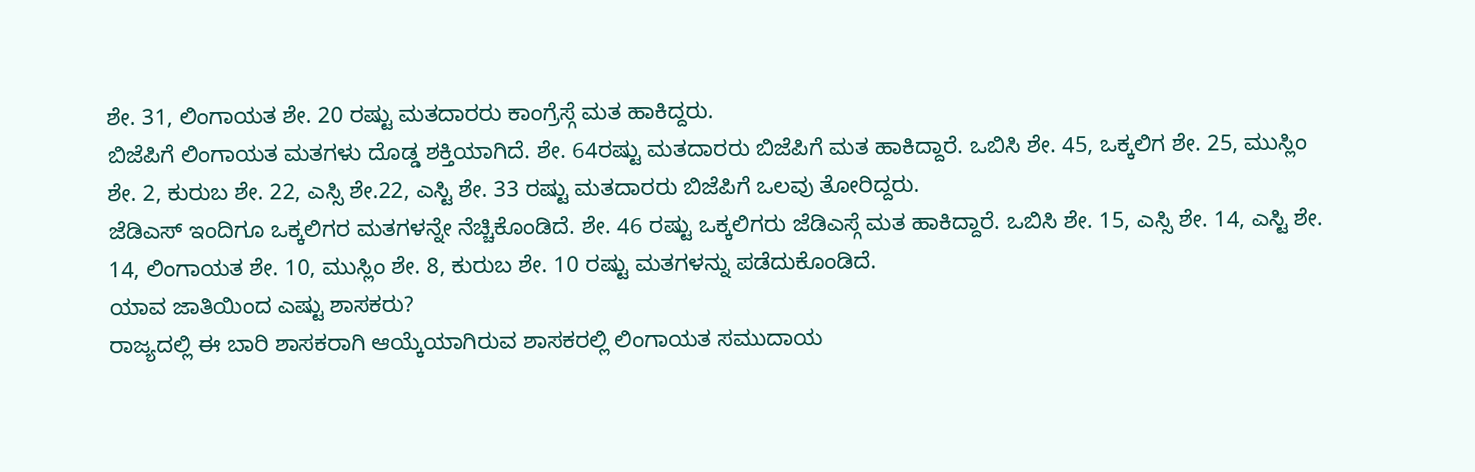ಶೇ. 31, ಲಿಂಗಾಯತ ಶೇ. 20 ರಷ್ಟು ಮತದಾರರು ಕಾಂಗ್ರೆಸ್ಗೆ ಮತ ಹಾಕಿದ್ದರು.
ಬಿಜೆಪಿಗೆ ಲಿಂಗಾಯತ ಮತಗಳು ದೊಡ್ಡ ಶಕ್ತಿಯಾಗಿದೆ. ಶೇ. 64ರಷ್ಟು ಮತದಾರರು ಬಿಜೆಪಿಗೆ ಮತ ಹಾಕಿದ್ದಾರೆ. ಒಬಿಸಿ ಶೇ. 45, ಒಕ್ಕಲಿಗ ಶೇ. 25, ಮುಸ್ಲಿಂ ಶೇ. 2, ಕುರುಬ ಶೇ. 22, ಎಸ್ಸಿ ಶೇ.22, ಎಸ್ಟಿ ಶೇ. 33 ರಷ್ಟು ಮತದಾರರು ಬಿಜೆಪಿಗೆ ಒಲವು ತೋರಿದ್ದರು.
ಜೆಡಿಎಸ್ ಇಂದಿಗೂ ಒಕ್ಕಲಿಗರ ಮತಗಳನ್ನೇ ನೆಚ್ಚಿಕೊಂಡಿದೆ. ಶೇ. 46 ರಷ್ಟು ಒಕ್ಕಲಿಗರು ಜೆಡಿಎಸ್ಗೆ ಮತ ಹಾಕಿದ್ದಾರೆ. ಒಬಿಸಿ ಶೇ. 15, ಎಸ್ಸಿ ಶೇ. 14, ಎಸ್ಟಿ ಶೇ. 14, ಲಿಂಗಾಯತ ಶೇ. 10, ಮುಸ್ಲಿಂ ಶೇ. 8, ಕುರುಬ ಶೇ. 10 ರಷ್ಟು ಮತಗಳನ್ನು ಪಡೆದುಕೊಂಡಿದೆ.
ಯಾವ ಜಾತಿಯಿಂದ ಎಷ್ಟು ಶಾಸಕರು?
ರಾಜ್ಯದಲ್ಲಿ ಈ ಬಾರಿ ಶಾಸಕರಾಗಿ ಆಯ್ಕೆಯಾಗಿರುವ ಶಾಸಕರಲ್ಲಿ ಲಿಂಗಾಯತ ಸಮುದಾಯ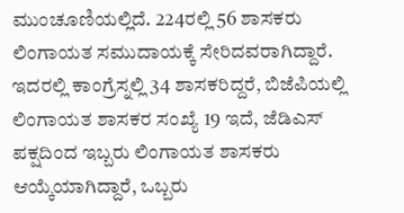ಮುಂಚೂಣಿಯಲ್ಲಿದೆ. 224ರಲ್ಲಿ 56 ಶಾಸಕರು ಲಿಂಗಾಯತ ಸಮುದಾಯಕ್ಕೆ ಸೇರಿದವರಾಗಿದ್ದಾರೆ. ಇದರಲ್ಲಿ ಕಾಂಗ್ರೆಸ್ನಲ್ಲಿ 34 ಶಾಸಕರಿದ್ದರೆ, ಬಿಜೆಪಿಯಲ್ಲಿ ಲಿಂಗಾಯತ ಶಾಸಕರ ಸಂಖ್ಯೆ 19 ಇದೆ, ಜೆಡಿಎಸ್ ಪಕ್ಷದಿಂದ ಇಬ್ಬರು ಲಿಂಗಾಯತ ಶಾಸಕರು ಆಯ್ಕೆಯಾಗಿದ್ದಾರೆ, ಒಬ್ಬರು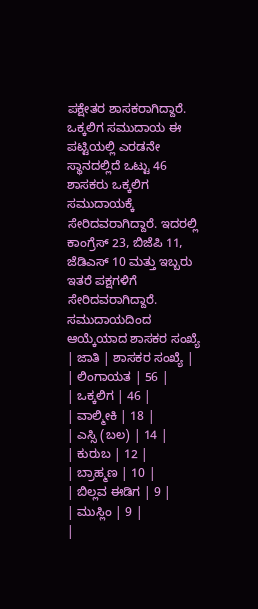ಪಕ್ಷೇತರ ಶಾಸಕರಾಗಿದ್ದಾರೆ.
ಒಕ್ಕಲಿಗ ಸಮುದಾಯ ಈ ಪಟ್ಟಿಯಲ್ಲಿ ಎರಡನೇ ಸ್ಥಾನದಲ್ಲಿದೆ ಒಟ್ಟು 46 ಶಾಸಕರು ಒಕ್ಕಲಿಗ ಸಮುದಾಯಕ್ಕೆ ಸೇರಿದವರಾಗಿದ್ದಾರೆ. ಇದರಲ್ಲಿ ಕಾಂಗ್ರೆಸ್ 23, ಬಿಜೆಪಿ 11, ಜೆಡಿಎಸ್ 10 ಮತ್ತು ಇಬ್ಬರು ಇತರೆ ಪಕ್ಷಗಳಿಗೆ ಸೇರಿದವರಾಗಿದ್ದಾರೆ.
ಸಮುದಾಯದಿಂದ ಆಯ್ಕೆಯಾದ ಶಾಸಕರ ಸಂಖ್ಯೆ
| ಜಾತಿ | ಶಾಸಕರ ಸಂಖ್ಯೆ |
| ಲಿಂಗಾಯತ | 56 |
| ಒಕ್ಕಲಿಗ | 46 |
| ವಾಲ್ಮೀಕಿ | 18 |
| ಎಸ್ಸಿ (ಬಲ) | 14 |
| ಕುರುಬ | 12 |
| ಬ್ರಾಹ್ಮಣ | 10 |
| ಬಿಲ್ಲವ ಈಡಿಗ | 9 |
| ಮುಸ್ಲಿಂ | 9 |
|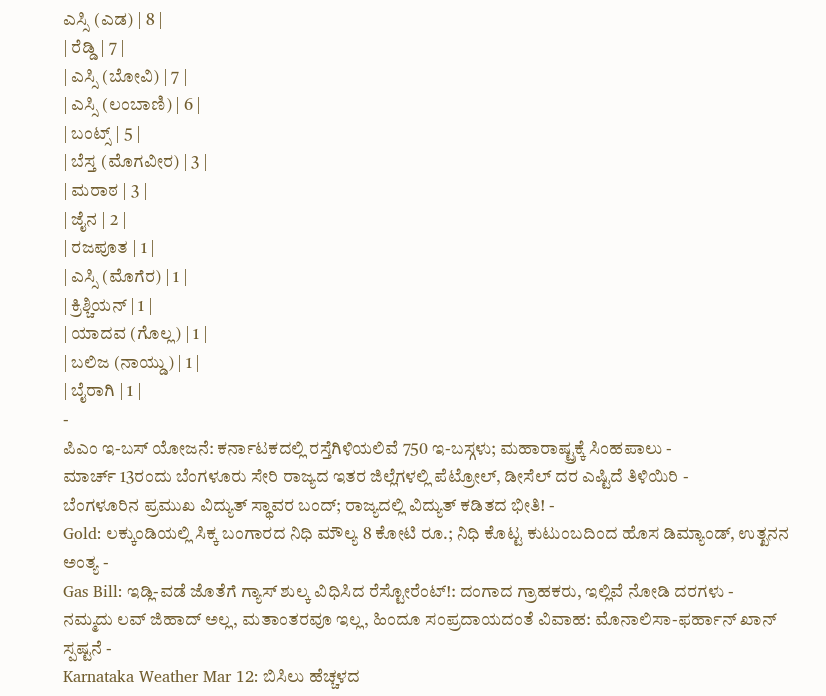ಎಸ್ಸಿ (ಎಡ) | 8 |
| ರೆಡ್ಡಿ | 7 |
| ಎಸ್ಸಿ (ಬೋವಿ) | 7 |
| ಎಸ್ಸಿ (ಲಂಬಾಣಿ) | 6 |
| ಬಂಟ್ಸ್ | 5 |
| ಬೆಸ್ತ (ಮೊಗವೀರ) | 3 |
| ಮರಾಠ | 3 |
| ಜೈನ | 2 |
| ರಜಪೂತ | 1 |
| ಎಸ್ಸಿ (ಮೊಗೆರ) | 1 |
| ಕ್ರಿಶ್ಚಿಯನ್ | 1 |
| ಯಾದವ (ಗೊಲ್ಲ) | 1 |
| ಬಲಿಜ (ನಾಯ್ಡು) | 1 |
| ಬೈರಾಗಿ | 1 |
-
ಪಿಎಂ ಇ-ಬಸ್ ಯೋಜನೆ: ಕರ್ನಾಟಕದಲ್ಲಿ ರಸ್ತೆಗಿಳಿಯಲಿವೆ 750 ಇ-ಬಸ್ಗಳು; ಮಹಾರಾಷ್ಟ್ರಕ್ಕೆ ಸಿಂಹಪಾಲು -
ಮಾರ್ಚ್ 13ರಂದು ಬೆಂಗಳೂರು ಸೇರಿ ರಾಜ್ಯದ ಇತರ ಜಿಲ್ಲೆಗಳಲ್ಲಿ ಪೆಟ್ರೋಲ್, ಡೀಸೆಲ್ ದರ ಎಷ್ಟಿದೆ ತಿಳಿಯಿರಿ -
ಬೆಂಗಳೂರಿನ ಪ್ರಮುಖ ವಿದ್ಯುತ್ ಸ್ಥಾವರ ಬಂದ್; ರಾಜ್ಯದಲ್ಲಿ ವಿದ್ಯುತ್ ಕಡಿತದ ಭೀತಿ! -
Gold: ಲಕ್ಕುಂಡಿಯಲ್ಲಿ ಸಿಕ್ಕ ಬಂಗಾರದ ನಿಧಿ ಮೌಲ್ಯ 8 ಕೋಟಿ ರೂ.; ನಿಧಿ ಕೊಟ್ಟ ಕುಟುಂಬದಿಂದ ಹೊಸ ಡಿಮ್ಯಾಂಡ್, ಉತ್ಖನನ ಅಂತ್ಯ -
Gas Bill: ಇಡ್ಲಿ-ವಡೆ ಜೊತೆಗೆ ಗ್ಯಾಸ್ ಶುಲ್ಕ ವಿಧಿಸಿದ ರೆಸ್ಟೋರೆಂಟ್!: ದಂಗಾದ ಗ್ರಾಹಕರು, ಇಲ್ಲಿವೆ ನೋಡಿ ದರಗಳು -
ನಮ್ಮದು ಲವ್ ಜಿಹಾದ್ ಅಲ್ಲ, ಮತಾಂತರವೂ ಇಲ್ಲ, ಹಿಂದೂ ಸಂಪ್ರದಾಯದಂತೆ ವಿವಾಹ: ಮೊನಾಲಿಸಾ-ಫರ್ಹಾನ್ ಖಾನ್ ಸ್ಪಷ್ಟನೆ -
Karnataka Weather Mar 12: ಬಿಸಿಲು ಹೆಚ್ಚಳದ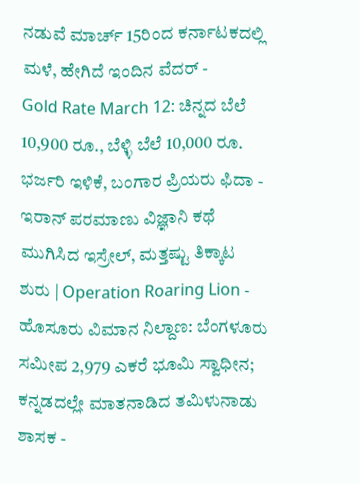ನಡುವೆ ಮಾರ್ಚ್ 15ರಿಂದ ಕರ್ನಾಟಕದಲ್ಲಿ ಮಳೆ, ಹೇಗಿದೆ ಇಂದಿನ ವೆದರ್ -
Gold Rate March 12: ಚಿನ್ನದ ಬೆಲೆ 10,900 ರೂ., ಬೆಳ್ಳಿ ಬೆಲೆ 10,000 ರೂ. ಭರ್ಜರಿ ಇಳಿಕೆ, ಬಂಗಾರ ಪ್ರಿಯರು ಫಿದಾ -
ಇರಾನ್ ಪರಮಾಣು ವಿಜ್ಞಾನಿ ಕಥೆ ಮುಗಿಸಿದ ಇಸ್ರೇಲ್, ಮತ್ತಷ್ಟು ತಿಕ್ಕಾಟ ಶುರು | Operation Roaring Lion -
ಹೊಸೂರು ವಿಮಾನ ನಿಲ್ದಾಣ: ಬೆಂಗಳೂರು ಸಮೀಪ 2,979 ಎಕರೆ ಭೂಮಿ ಸ್ವಾಧೀನ; ಕನ್ನಡದಲ್ಲೇ ಮಾತನಾಡಿದ ತಮಿಳುನಾಡು ಶಾಸಕ -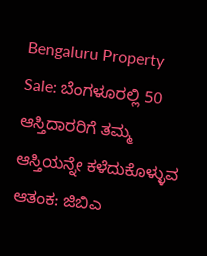Bengaluru Property Sale: ಬೆಂಗಳೂರಲ್ಲಿ 50 ಆಸ್ತಿದಾರರಿಗೆ ತಮ್ಮ ಆಸ್ತಿಯನ್ನೇ ಕಳೆದುಕೊಳ್ಳುವ ಆತಂಕ: ಜಿಬಿಎ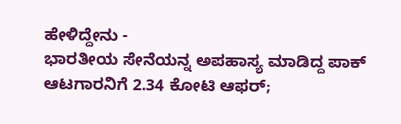ಹೇಳಿದ್ದೇನು -
ಭಾರತೀಯ ಸೇನೆಯನ್ನ ಅಪಹಾಸ್ಯ ಮಾಡಿದ್ದ ಪಾಕ್ ಆಟಗಾರನಿಗೆ 2.34 ಕೋಟಿ ಆಫರ್;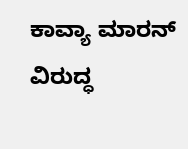ಕಾವ್ಯಾ ಮಾರನ್ ವಿರುದ್ಧ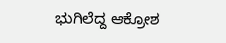ಭುಗಿಲೆದ್ದ ಆಕ್ರೋಶ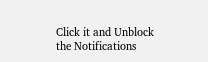Click it and Unblock the Notifications